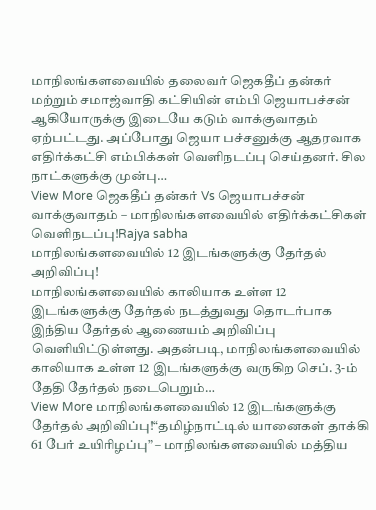மாநிலங்களவையில் தலைவர் ஜெகதீப் தன்கர் மற்றும் சமாஜ்வாதி கட்சியின் எம்பி ஜெயாபச்சன் ஆகியோருக்கு இடையே கடும் வாக்குவாதம் ஏற்பட்டது. அப்போது ஜெயா பச்சனுக்கு ஆதரவாக எதிர்க்கட்சி எம்பிக்கள் வெளிநடப்பு செய்தனர். சில நாட்களுக்கு முன்பு…
View More ஜெகதீப் தன்கர் Vs ஜெயாபச்சன் வாக்குவாதம் – மாநிலங்களவையில் எதிர்க்கட்சிகள் வெளிநடப்பு!Rajya sabha
மாநிலங்களவையில் 12 இடங்களுக்கு தேர்தல் அறிவிப்பு!
மாநிலங்களவையில் காலியாக உள்ள 12 இடங்களுக்கு தேர்தல் நடத்துவது தொடர்பாக இந்திய தேர்தல் ஆணையம் அறிவிப்பு வெளியிட்டுள்ளது. அதன்படி, மாநிலங்களவையில் காலியாக உள்ள 12 இடங்களுக்கு வருகிற செப். 3-ம் தேதி தேர்தல் நடைபெறும்…
View More மாநிலங்களவையில் 12 இடங்களுக்கு தேர்தல் அறிவிப்பு!“தமிழ்நாட்டில் யானைகள் தாக்கி 61 பேர் உயிரிழப்பு” – மாநிலங்களவையில் மத்திய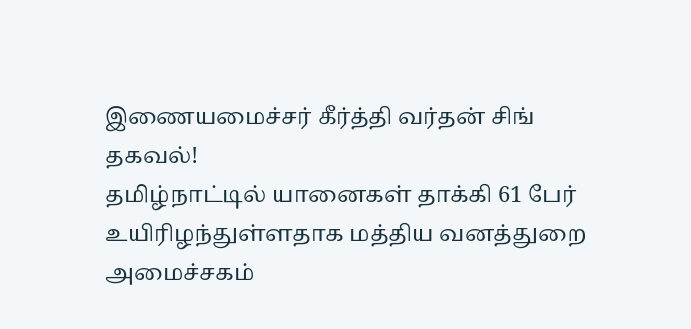இணையமைச்சர் கீர்த்தி வர்தன் சிங் தகவல்!
தமிழ்நாட்டில் யானைகள் தாக்கி 61 பேர் உயிரிழந்துள்ளதாக மத்திய வனத்துறை அமைச்சகம்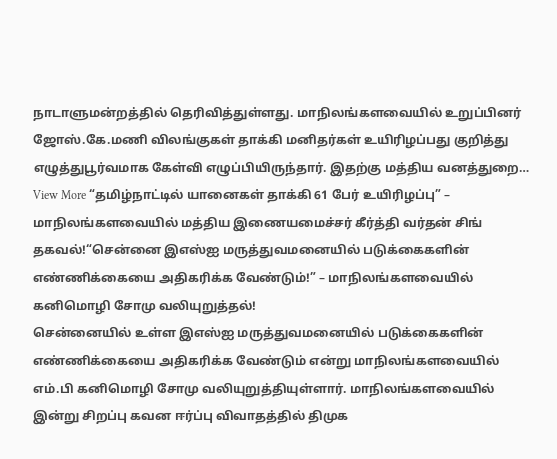நாடாளுமன்றத்தில் தெரிவித்துள்ளது. மாநிலங்களவையில் உறுப்பினர் ஜோஸ்.கே.மணி விலங்குகள் தாக்கி மனிதர்கள் உயிரிழப்பது குறித்து எழுத்துபூர்வமாக கேள்வி எழுப்பியிருந்தார். இதற்கு மத்திய வனத்துறை…
View More “தமிழ்நாட்டில் யானைகள் தாக்கி 61 பேர் உயிரிழப்பு” – மாநிலங்களவையில் மத்திய இணையமைச்சர் கீர்த்தி வர்தன் சிங் தகவல்!“சென்னை இஎஸ்ஐ மருத்துவமனையில் படுக்கைகளின் எண்ணிக்கையை அதிகரிக்க வேண்டும்!” – மாநிலங்களவையில் கனிமொழி சோமு வலியுறுத்தல்!
சென்னையில் உள்ள இஎஸ்ஐ மருத்துவமனையில் படுக்கைகளின் எண்ணிக்கையை அதிகரிக்க வேண்டும் என்று மாநிலங்களவையில் எம்.பி கனிமொழி சோமு வலியுறுத்தியுள்ளார். மாநிலங்களவையில் இன்று சிறப்பு கவன ஈர்ப்பு விவாதத்தில் திமுக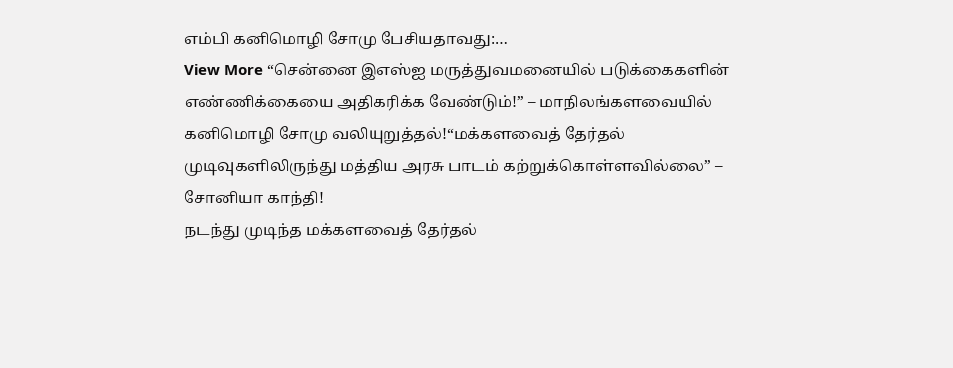எம்பி கனிமொழி சோமு பேசியதாவது:…
View More “சென்னை இஎஸ்ஐ மருத்துவமனையில் படுக்கைகளின் எண்ணிக்கையை அதிகரிக்க வேண்டும்!” – மாநிலங்களவையில் கனிமொழி சோமு வலியுறுத்தல்!“மக்களவைத் தேர்தல் முடிவுகளிலிருந்து மத்திய அரசு பாடம் கற்றுக்கொள்ளவில்லை” – சோனியா காந்தி!
நடந்து முடிந்த மக்களவைத் தேர்தல்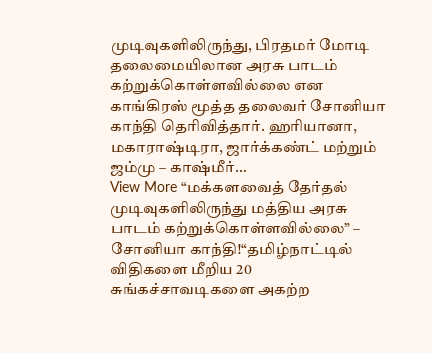முடிவுகளிலிருந்து, பிரதமர் மோடி தலைமையிலான அரசு பாடம் கற்றுக்கொள்ளவில்லை என காங்கிரஸ் மூத்த தலைவர் சோனியா காந்தி தெரிவித்தார். ஹரியானா, மகாராஷ்டிரா, ஜார்க்கண்ட் மற்றும் ஜம்மு – காஷ்மீர்…
View More “மக்களவைத் தேர்தல் முடிவுகளிலிருந்து மத்திய அரசு பாடம் கற்றுக்கொள்ளவில்லை” – சோனியா காந்தி!“தமிழ்நாட்டில் விதிகளை மீறிய 20 சுங்கச்சாவடிகளை அகற்ற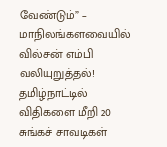வேண்டும்” – மாநிலங்களவையில் வில்சன் எம்பி வலியுறுத்தல்!
தமிழ்நாட்டில் விதிகளை மீறி 20 சுங்கச் சாவடிகள்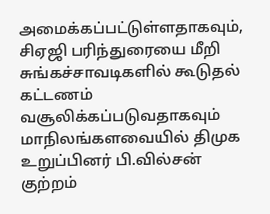அமைக்கப்பட்டுள்ளதாகவும், சிஏஜி பரிந்துரையை மீறி சுங்கச்சாவடிகளில் கூடுதல் கட்டணம் வசூலிக்கப்படுவதாகவும் மாநிலங்களவையில் திமுக உறுப்பினர் பி.வில்சன் குற்றம்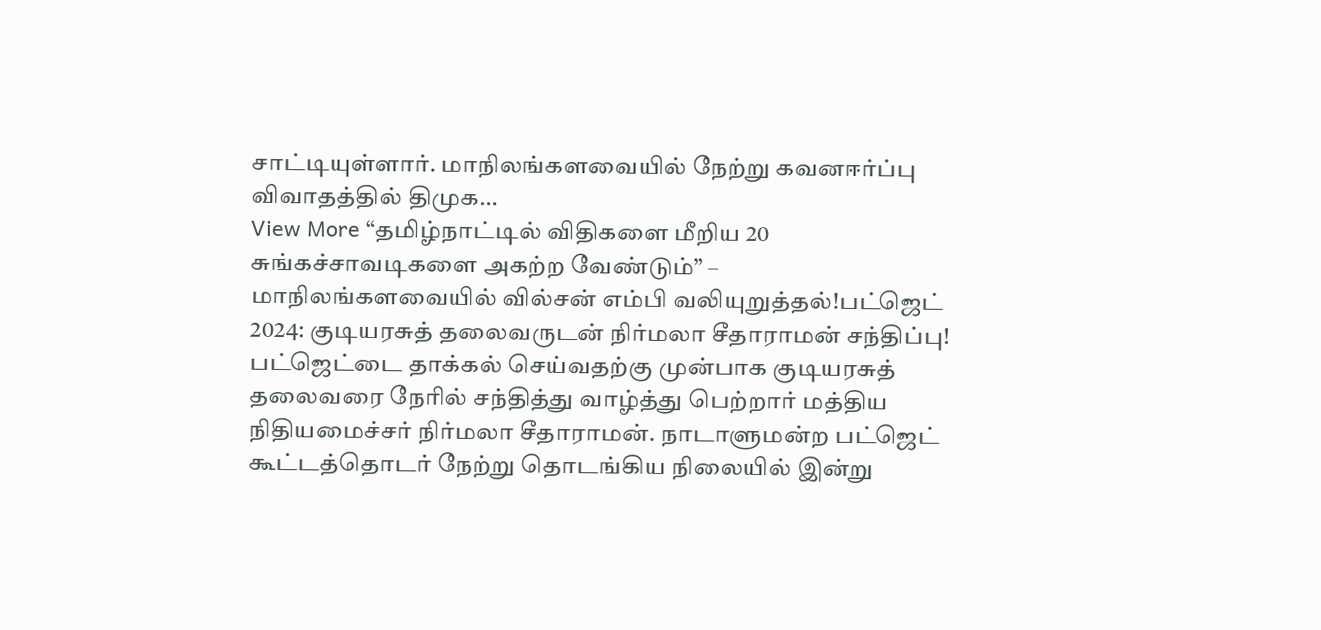சாட்டியுள்ளார். மாநிலங்களவையில் நேற்று கவனஈர்ப்பு விவாதத்தில் திமுக…
View More “தமிழ்நாட்டில் விதிகளை மீறிய 20 சுங்கச்சாவடிகளை அகற்ற வேண்டும்” – மாநிலங்களவையில் வில்சன் எம்பி வலியுறுத்தல்!பட்ஜெட் 2024: குடியரசுத் தலைவருடன் நிர்மலா சீதாராமன் சந்திப்பு!
பட்ஜெட்டை தாக்கல் செய்வதற்கு முன்பாக குடியரசுத் தலைவரை நேரில் சந்தித்து வாழ்த்து பெற்றார் மத்திய நிதியமைச்சர் நிர்மலா சீதாராமன். நாடாளுமன்ற பட்ஜெட் கூட்டத்தொடர் நேற்று தொடங்கிய நிலையில் இன்று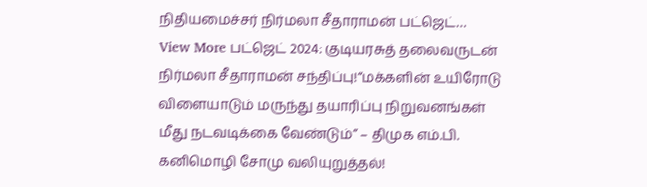நிதியமைச்சர் நிர்மலா சீதாராமன் பட்ஜெட்…
View More பட்ஜெட் 2024: குடியரசுத் தலைவருடன் நிர்மலா சீதாராமன் சந்திப்பு!“மக்களின் உயிரோடு விளையாடும் மருந்து தயாரிப்பு நிறுவனங்கள் மீது நடவடிக்கை வேண்டும்” – திமுக எம்.பி. கனிமொழி சோமு வலியுறுத்தல்!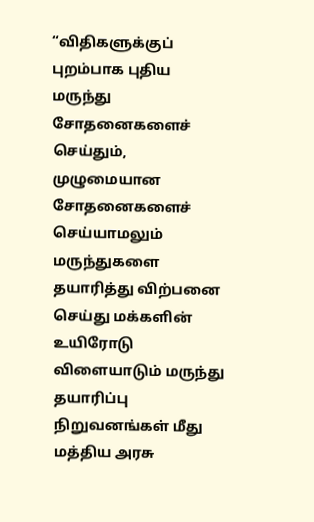“விதிகளுக்குப் புறம்பாக புதிய மருந்து சோதனைகளைச் செய்தும், முழுமையான சோதனைகளைச் செய்யாமலும் மருந்துகளை தயாரித்து விற்பனை செய்து மக்களின் உயிரோடு விளையாடும் மருந்து தயாரிப்பு நிறுவனங்கள் மீது மத்திய அரசு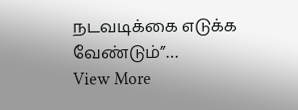நடவடிக்கை எடுக்க வேண்டும்”…
View More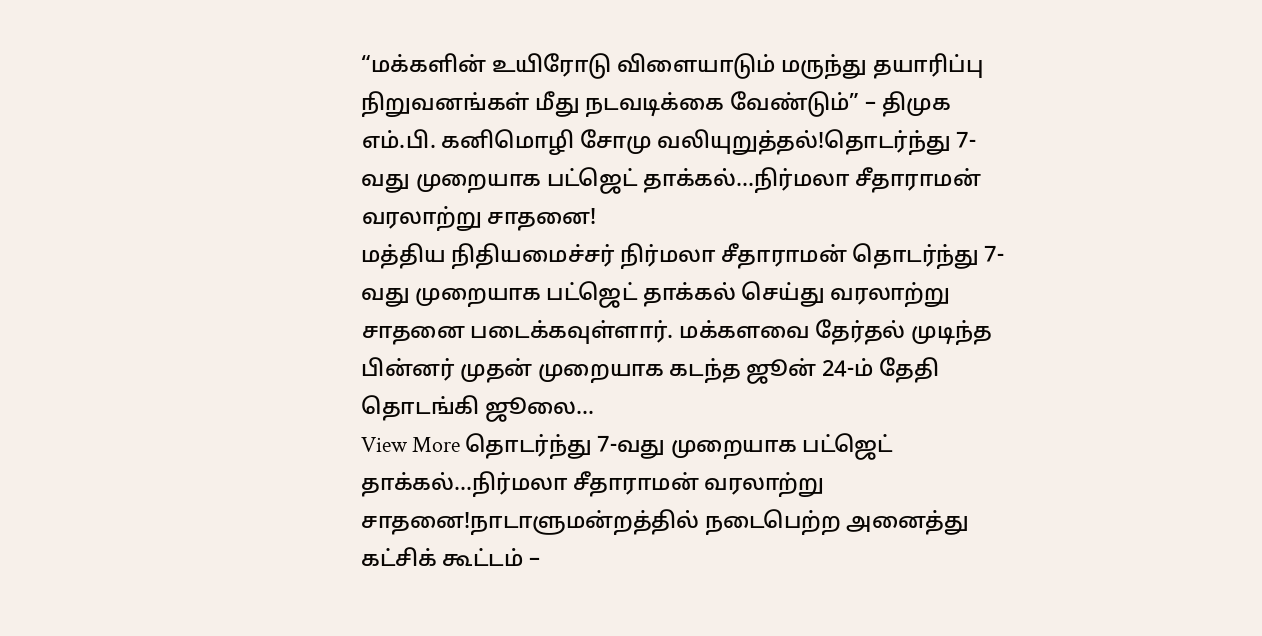“மக்களின் உயிரோடு விளையாடும் மருந்து தயாரிப்பு நிறுவனங்கள் மீது நடவடிக்கை வேண்டும்” – திமுக எம்.பி. கனிமொழி சோமு வலியுறுத்தல்!தொடர்ந்து 7-வது முறையாக பட்ஜெட் தாக்கல்…நிர்மலா சீதாராமன் வரலாற்று சாதனை!
மத்திய நிதியமைச்சர் நிர்மலா சீதாராமன் தொடர்ந்து 7-வது முறையாக பட்ஜெட் தாக்கல் செய்து வரலாற்று சாதனை படைக்கவுள்ளார். மக்களவை தேர்தல் முடிந்த பின்னர் முதன் முறையாக கடந்த ஜூன் 24-ம் தேதி தொடங்கி ஜூலை…
View More தொடர்ந்து 7-வது முறையாக பட்ஜெட் தாக்கல்…நிர்மலா சீதாராமன் வரலாற்று சாதனை!நாடாளுமன்றத்தில் நடைபெற்ற அனைத்து கட்சிக் கூட்டம் –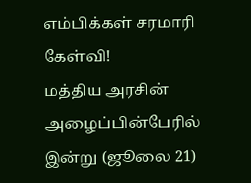எம்பிக்கள் சரமாரி கேள்வி!
மத்திய அரசின் அழைப்பின்பேரில் இன்று (ஜூலை 21)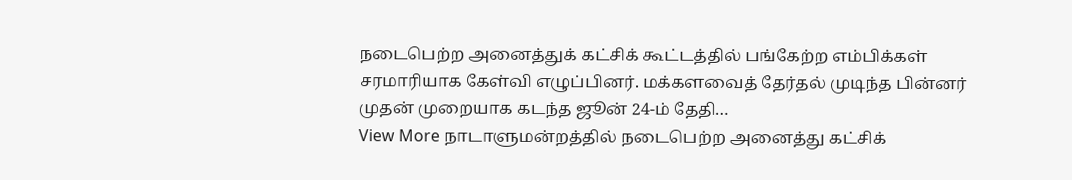நடைபெற்ற அனைத்துக் கட்சிக் கூட்டத்தில் பங்கேற்ற எம்பிக்கள் சரமாரியாக கேள்வி எழுப்பினர். மக்களவைத் தேர்தல் முடிந்த பின்னர் முதன் முறையாக கடந்த ஜூன் 24-ம் தேதி…
View More நாடாளுமன்றத்தில் நடைபெற்ற அனைத்து கட்சிக்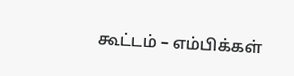கூட்டம் – எம்பிக்கள்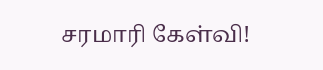சரமாரி கேள்வி!